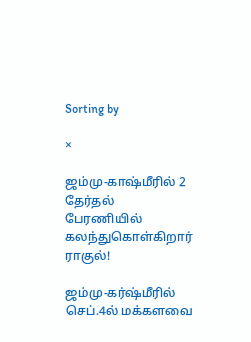Sorting by

×

ஜம்மு-காஷ்மீரில் 2 தேர்தல் பேரணியில் கலந்துகொள்கிறார் ராகுல்!

ஜம்மு-கர்ஷ்மீரில் செப்.4ல் மக்களவை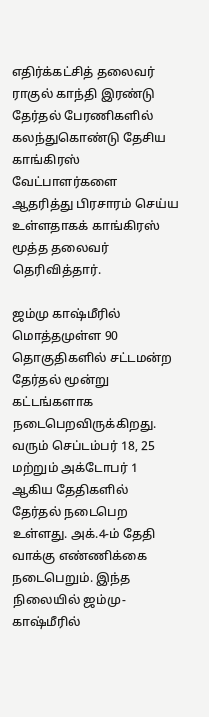எதிர்க்கட்சித் தலைவர் ராகுல் காந்தி இரண்டு தேர்தல் பேரணிகளில் கலந்துகொண்டு தேசிய காங்கிரஸ் வேட்பாளர்களை ஆதரித்து பிரசாரம் செய்ய உள்ளதாகக் காங்கிரஸ் மூத்த தலைவர் தெரிவித்தார்.

ஜம்மு காஷ்மீரில் மொத்தமுள்ள 90 தொகுதிகளில் சட்டமன்ற தேர்தல் மூன்று கட்டங்களாக நடைபெறவிருக்கிறது. வரும் செப்டம்பர் 18, 25 மற்றும் அக்டோபர் 1 ஆகிய தேதிகளில் தேர்தல் நடைபெற உள்ளது. அக்.4-ம் தேதி வாக்கு எண்ணிக்கை நடைபெறும். இந்த நிலையில் ஜம்மு-காஷ்மீரில்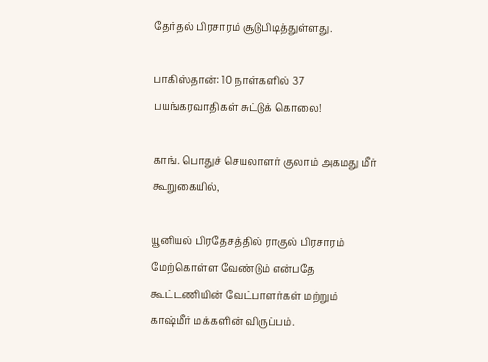தேர்தல் பிரசாரம் சூடுபிடித்துள்ளது.

பாகிஸ்தான்: 10 நாள்களில் 37 பயங்கரவாதிகள் சுட்டுக் கொலை!

காங். பொதுச் செயலாளர் குலாம் அகமது மீர் கூறுகையில்,

யூனியல் பிரதேசத்தில் ராகுல் பிரசாரம் மேற்கொள்ள வேண்டும் என்பதே கூட்டணியின் வேட்பாளர்கள் மற்றும் காஷ்மீர் மக்களின் விருப்பம்.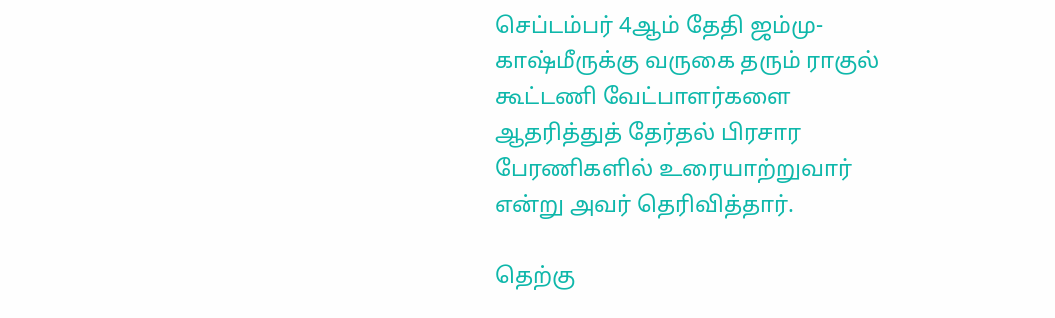செப்டம்பர் 4ஆம் தேதி ஜம்மு-காஷ்மீருக்கு வருகை தரும் ராகுல் கூட்டணி வேட்பாளர்களை ஆதரித்துத் தேர்தல் பிரசார பேரணிகளில் உரையாற்றுவார் என்று அவர் தெரிவித்தார்.

தெற்கு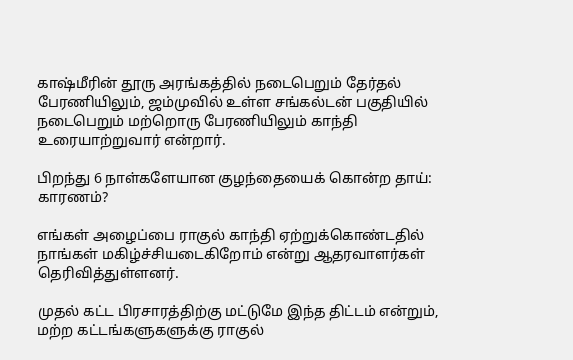காஷ்மீரின் தூரு அரங்கத்தில் நடைபெறும் தேர்தல் பேரணியிலும், ஜம்முவில் உள்ள சங்கல்டன் பகுதியில் நடைபெறும் மற்றொரு பேரணியிலும் காந்தி உரையாற்றுவார் என்றார்.

பிறந்து 6 நாள்களேயான குழந்தையைக் கொன்ற தாய்: காரணம்?

எங்கள் அழைப்பை ராகுல் காந்தி ஏற்றுக்கொண்டதில் நாங்கள் மகிழ்ச்சியடைகிறோம் என்று ஆதரவாளர்கள் தெரிவித்துள்ளனர்.

முதல் கட்ட பிரசாரத்திற்கு மட்டுமே இந்த திட்டம் என்றும், மற்ற கட்டங்களுகளுக்கு ராகுல்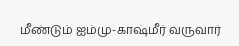மீண்டும் ஐம்மு-காஷ்மீர் வருவார்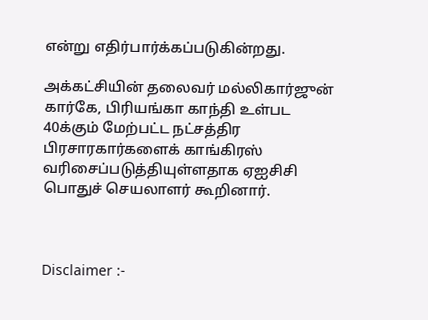என்று எதிர்பார்க்கப்படுகின்றது.

அக்கட்சியின் தலைவர் மல்லிகார்ஜுன் கார்கே, பிரியங்கா காந்தி உள்பட 40க்கும் மேற்பட்ட நட்சத்திர பிரசாரகார்களைக் காங்கிரஸ் வரிசைப்படுத்தியுள்ளதாக ஏஐசிசி பொதுச் செயலாளர் கூறினார்.



Disclaimer :-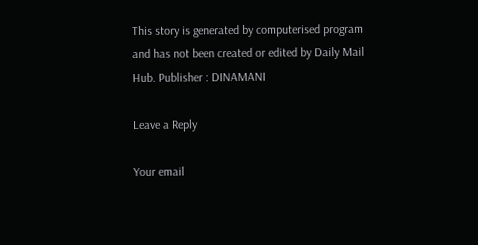This story is generated by computerised program and has not been created or edited by Daily Mail Hub. Publisher : DINAMANI

Leave a Reply

Your email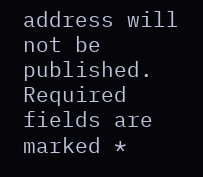address will not be published. Required fields are marked *